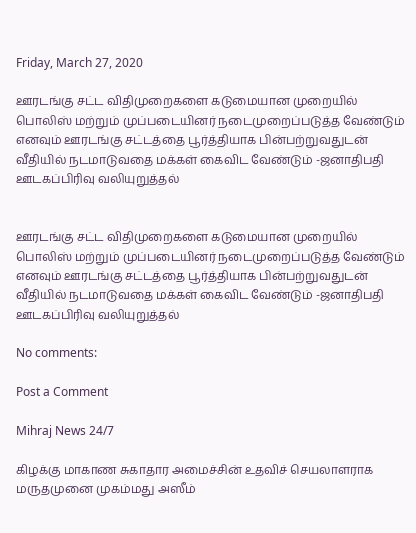Friday, March 27, 2020

ஊரடங்கு சட்ட விதிமுறைகளை கடுமையான முறையில் பொலிஸ் மற்றும் முப்படையினர் நடைமுறைப்படுத்த வேண்டும் எனவும் ஊரடங்கு சட்டத்தை பூர்த்தியாக பின்பற்றுவதுடன் வீதியில் நடமாடுவதை மக்கள் கைவிட வேண்டும் -ஜனாதிபதி ஊடகப்பிரிவு வலியுறுத்தல்


ஊரடங்கு சட்ட விதிமுறைகளை கடுமையான முறையில் பொலிஸ் மற்றும் முப்படையினர் நடைமுறைப்படுத்த வேண்டும் எனவும் ஊரடங்கு சட்டத்தை பூர்த்தியாக பின்பற்றுவதுடன் வீதியில் நடமாடுவதை மக்கள் கைவிட வேண்டும் -ஜனாதிபதி ஊடகப்பிரிவு வலியுறுத்தல்

No comments:

Post a Comment

Mihraj News 24/7

கிழக்கு மாகாண சுகாதார அமைச்சின் உதவிச் செயலாளராக மருதமுனை முகம்மது அஸீம்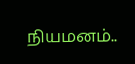நியமனம்..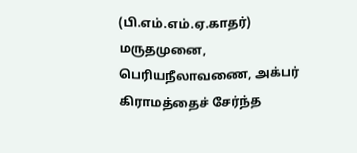(பி.எம்.எம்.ஏ.காதர்) மருதமுனை, பெரியநீலாவணை, அக்பர் கிராமத்தைச் சேர்ந்த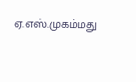ஏ.எஸ்.முகம்மது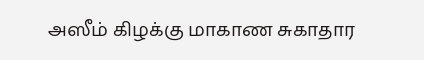அஸீம் கிழக்கு மாகாண சுகாதார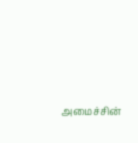அமைச்சின்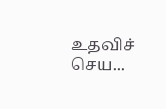உதவிச் செய...